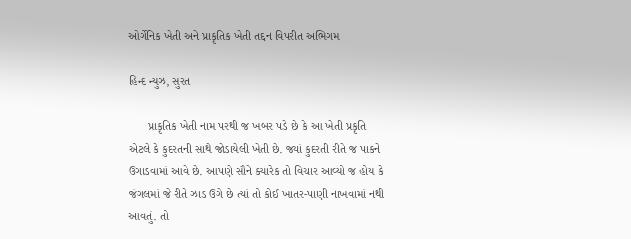ઓર્ગેનિક ખેતી અને પ્રાકૃતિક ખેતી તદ્દન વિપરીત અભિગમ

હિન્દ ન્યુઝ, સુરત

      પ્રાકૃતિક ખેતી નામ પરથી જ ખબર પડે છે કે આ ખેતી પ્રકૃતિ એટલે કે કુદરતની સાથે જોડાયેલી ખેતી છે. જ્યાં કુદરતી રીતે જ પાકને ઉગાડવામાં આવે છે. આપણે સૌને ક્યારેક તો વિચાર આવ્યો જ હોય કે જંગલમાં જે રીતે ઝાડ ઉગે છે ત્યાં તો કોઈ ખાતર-પાણી નાખવામાં નથી આવતું. તો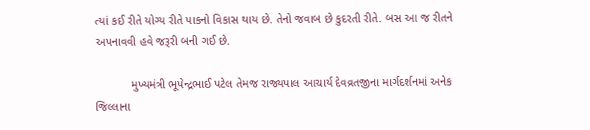ત્યાં કઈ રીતે યોગ્ય રીતે પાકનો વિકાસ થાય છે. તેનો જવાબ છે કુદરતી રીતે. બસ આ જ રીતને અપનાવવી હવે જરૂરી બની ગઈ છે.

           મુખ્યમંત્રી ભૂપેન્દ્રભાઈ પટેલ તેમજ રાજ્યપાલ આચાર્ય દેવવ્રતજીના માર્ગદર્શનમાં અનેક જિલ્લાના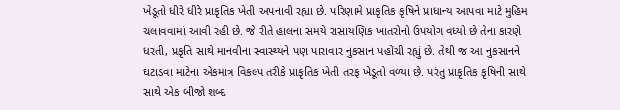ખેડૂતો ધીરે ધીરે પ્રાકૃતિક ખેતી અપનાવી રહ્યા છે. પરિણામે પ્રાકૃતિક કૃષિને પ્રાધાન્ય આપવા માટે મુહિમ ચલાવવામાં આવી રહી છે. જે રીતે હાલના સમયે રાસાયણિક ખાતરોનો ઉપયોગ વધ્યો છે તેના કારણે ધરતી, પ્રકૃતિ સાથે માનવીના સ્વાસ્થ્યને પણ પારાવાર નુકસાન પહોંચી રહ્યું છે. તેથી જ આ નુકસાનને ઘટાડવા માટેના એકમાત્ર વિકલ્પ તરીકે પ્રાકૃતિક ખેતી તરફ ખેડૂતો વળ્યા છે. પરંતુ પ્રાકૃતિક કૃષિની સાથે સાથે એક બીજો શબ્દ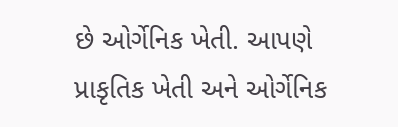છે ઓર્ગેનિક ખેતી. આપણે પ્રાકૃતિક ખેતી અને ઓર્ગેનિક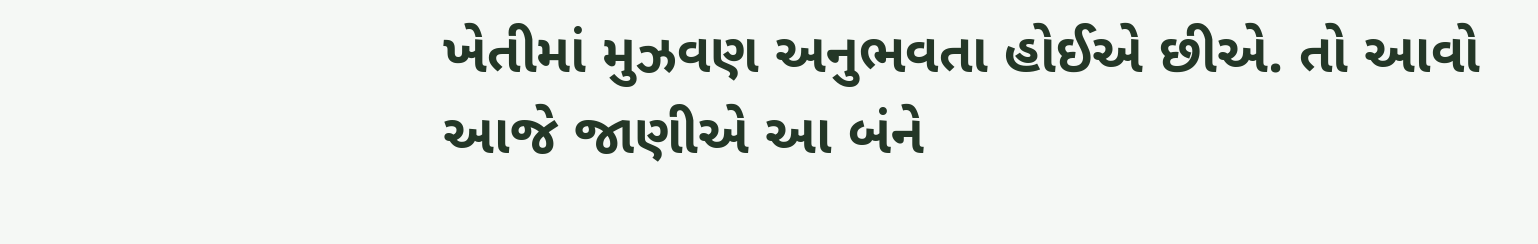ખેતીમાં મુઝવણ અનુભવતા હોઈએ છીએ. તો આવો આજે જાણીએ આ બંને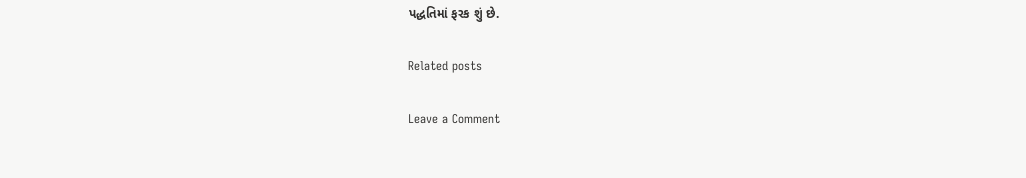પદ્ધતિમાં ફરક શું છે.

Related posts

Leave a Comment